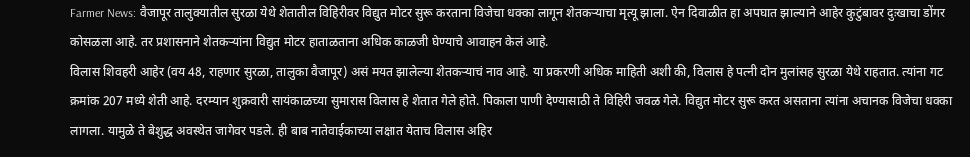Farmer News: वैजापूर तालुक्यातील सुरळा येथे शेतातील विहिरीवर विद्युत मोटर सुरू करताना विजेचा धक्का लागून शेतकऱ्याचा मृत्यू झाला. ऐन दिवाळीत हा अपघात झाल्याने आहेर कुटुंबावर दुःखाचा डोंगर कोसळला आहे. तर प्रशासनाने शेतकऱ्यांना विद्युत मोटर हाताळताना अधिक काळजी घेण्याचे आवाहन केलं आहे.
विलास शिवहरी आहेर (वय 48, राहणार सुरळा, तालुका वैजापूर) असं मयत झालेल्या शेतकऱ्याचं नाव आहे. या प्रकरणी अधिक माहिती अशी की, विलास हे पत्नी दोन मुलांसह सुरळा येथे राहतात. त्यांना गट क्रमांक 207 मध्ये शेती आहे. दरम्यान शुक्रवारी सायंकाळच्या सुमारास विलास हे शेतात गेले होते. पिकाला पाणी देण्यासाठी ते विहिरी जवळ गेले. विद्युत मोटर सुरू करत असताना त्यांना अचानक विजेचा धक्का लागला. यामुळे ते बेशुद्ध अवस्थेत जागेवर पडले. ही बाब नातेवाईकाच्या लक्षात येताच विलास अहिर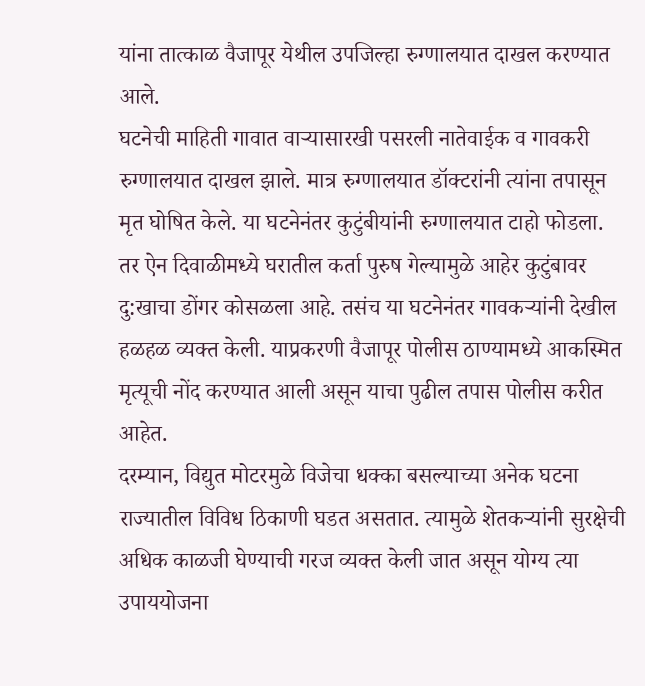यांना तात्काळ वैजापूर येथील उपजिल्हा रुग्णालयात दाखल करण्यात आले.
घटनेची माहिती गावात वाऱ्यासारखी पसरली नातेवाईक व गावकरी रुग्णालयात दाखल झाले. मात्र रुग्णालयात डॉक्टरांनी त्यांना तपासून मृत घोषित केले. या घटनेनंतर कुटुंबीयांनी रुग्णालयात टाहो फोडला. तर ऐन दिवाळीमध्ये घरातील कर्ता पुरुष गेल्यामुळे आहेर कुटुंबावर दु:खाचा डोंगर कोसळला आहे. तसंच या घटनेनंतर गावकऱ्यांनी देखील हळहळ व्यक्त केली. याप्रकरणी वैजापूर पोलीस ठाण्यामध्ये आकस्मित मृत्यूची नोंद करण्यात आली असून याचा पुढील तपास पोलीस करीत आहेत.
दरम्यान, विद्युत मोटरमुळे विजेचा धक्का बसल्याच्या अनेक घटना राज्यातील विविध ठिकाणी घडत असतात. त्यामुळे शेतकऱ्यांनी सुरक्षेची अधिक काळजी घेण्याची गरज व्यक्त केली जात असून योग्य त्या उपाययोजना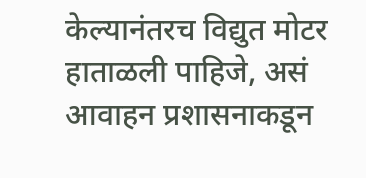केल्यानंतरच विद्युत मोटर हाताळली पाहिजे, असं आवाहन प्रशासनाकडून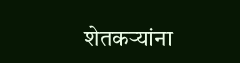शेतकऱ्यांना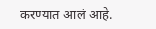करण्यात आलं आहे.